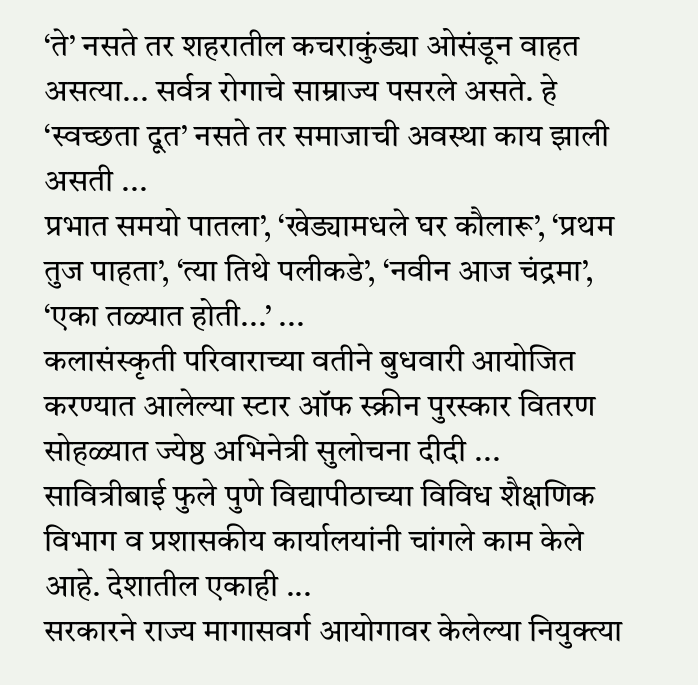‘ते’ नसते तर शहरातील कचराकुंड्या ओसंडून वाहत असत्या... सर्वत्र रोगाचे साम्राज्य पसरले असते. हे ‘स्वच्छता दूत’ नसते तर समाजाची अवस्था काय झाली असती ...
प्रभात समयो पातला’, ‘खेड्यामधले घर कौलारू’, ‘प्रथम तुज पाहता’, ‘त्या तिथे पलीकडे’, ‘नवीन आज चंद्रमा’, ‘एका तळ्यात होती...’ ...
कलासंस्कृती परिवाराच्या वतीने बुधवारी आयोजित करण्यात आलेल्या स्टार ऑफ स्क्रीन पुरस्कार वितरण सोहळ्यात ज्येष्ठ अभिनेत्री सुलोचना दीदी ...
सावित्रीबाई फुले पुणे विद्यापीठाच्या विविध शैक्षणिक विभाग व प्रशासकीय कार्यालयांनी चांगले काम केले आहे. देशातील एकाही ...
सरकारने राज्य मागासवर्ग आयोगावर केलेल्या नियुक्त्या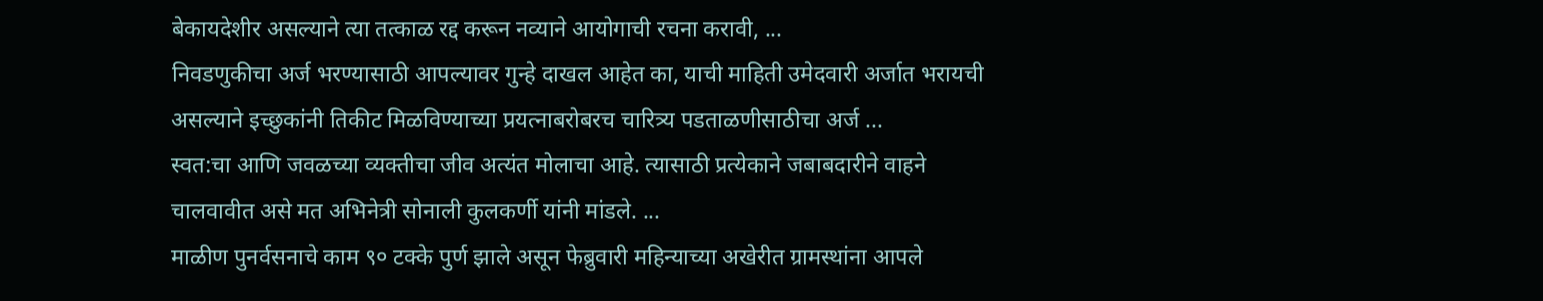बेकायदेशीर असल्याने त्या तत्काळ रद्द करून नव्याने आयोगाची रचना करावी, ...
निवडणुकीचा अर्ज भरण्यासाठी आपल्यावर गुन्हे दाखल आहेत का, याची माहिती उमेदवारी अर्जात भरायची असल्याने इच्छुकांनी तिकीट मिळविण्याच्या प्रयत्नाबरोबरच चारित्र्य पडताळणीसाठीचा अर्ज ...
स्वत:चा आणि जवळच्या व्यक्तीचा जीव अत्यंत मोलाचा आहे. त्यासाठी प्रत्येकाने जबाबदारीने वाहने चालवावीत असे मत अभिनेत्री सोनाली कुलकर्णी यांनी मांडले. ...
माळीण पुनर्वसनाचे काम ९० टक्के पुर्ण झाले असून फेब्रुवारी महिन्याच्या अखेरीत ग्रामस्थांना आपले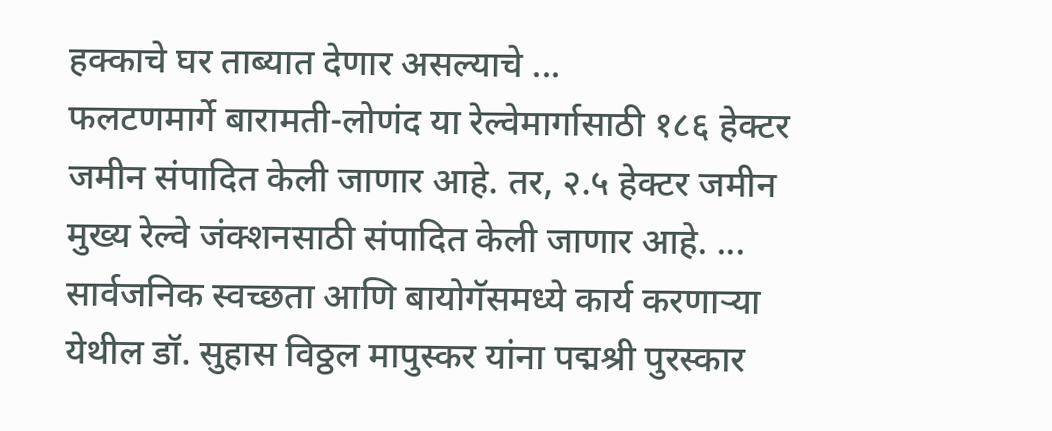हक्काचे घर ताब्यात देणार असल्याचे ...
फलटणमार्गे बारामती-लोणंद या रेल्वेमार्गासाठी १८६ हेक्टर जमीन संपादित केली जाणार आहे. तर, २.५ हेक्टर जमीन मुख्य रेल्वे जंक्शनसाठी संपादित केली जाणार आहे. ...
सार्वजनिक स्वच्छता आणि बायोगॅसमध्ये कार्य करणाऱ्या येथील डॉ. सुहास विठ्ठल मापुस्कर यांना पद्मश्री पुरस्कार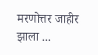मरणोत्तर जाहीर झाला ...